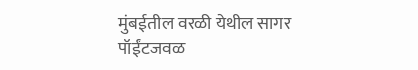मुंबईतील वरळी येथील सागर पॉईंटजवळ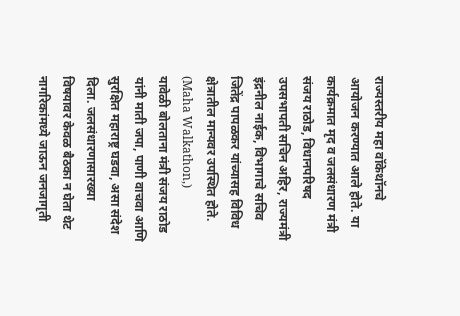राज्यस्तरीय महा वॉकेथॉनचे आयोजन करण्यात आले होते. या कार्यक्रमात मृद व जलसंधारण मंत्री संजय राठोड, विधानपरिषद उपसभापती सचिन अहिर, राज्यमंत्री इंद्रनील नाईक, विभागाचे सचिव जितेंद्र पापळकर यांच्यासह विविध क्षेत्रातील मान्यवर उपस्थित होते. (Maha Walkathon,)
यावेळी बोलताना मंत्री संजय राठोड यांनी माती जपा, पाणी वाचवा आणि सुरक्षित महाराष्ट्र घडवा, असा संदेश दिला. जलसंधारणासारख्या विषयावर केवळ बैठका न घेता थेट नागरिकांमध्ये जाऊन जनजागृती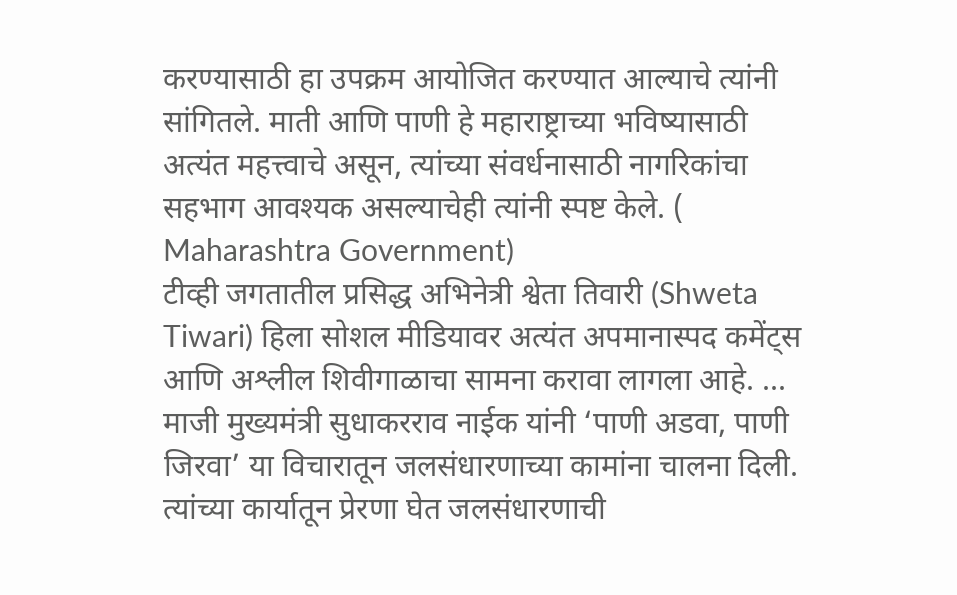करण्यासाठी हा उपक्रम आयोजित करण्यात आल्याचे त्यांनी सांगितले. माती आणि पाणी हे महाराष्ट्राच्या भविष्यासाठी अत्यंत महत्त्वाचे असून, त्यांच्या संवर्धनासाठी नागरिकांचा सहभाग आवश्यक असल्याचेही त्यांनी स्पष्ट केले. ( Maharashtra Government)
टीव्ही जगतातील प्रसिद्ध अभिनेत्री श्वेता तिवारी (Shweta Tiwari) हिला सोशल मीडियावर अत्यंत अपमानास्पद कमेंट्स आणि अश्लील शिवीगाळाचा सामना करावा लागला आहे. ...
माजी मुख्यमंत्री सुधाकरराव नाईक यांनी ‘पाणी अडवा, पाणी जिरवा’ या विचारातून जलसंधारणाच्या कामांना चालना दिली. त्यांच्या कार्यातून प्रेरणा घेत जलसंधारणाची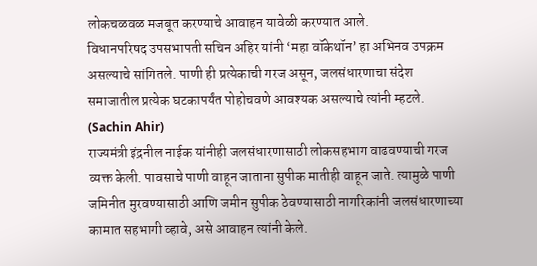लोकचळवळ मजबूत करण्याचे आवाहन यावेळी करण्यात आले.
विधानपरिषद उपसभापती सचिन अहिर यांनी ‘महा वॉकेथॉन’ हा अभिनव उपक्रम असल्याचे सांगितले. पाणी ही प्रत्येकाची गरज असून, जलसंधारणाचा संदेश समाजातील प्रत्येक घटकापर्यंत पोहोचवणे आवश्यक असल्याचे त्यांनी म्हटले. (Sachin Ahir)
राज्यमंत्री इंद्रनील नाईक यांनीही जलसंधारणासाठी लोकसहभाग वाढवण्याची गरज व्यक्त केली. पावसाचे पाणी वाहून जाताना सुपीक मातीही वाहून जाते. त्यामुळे पाणी जमिनीत मुरवण्यासाठी आणि जमीन सुपीक ठेवण्यासाठी नागरिकांनी जलसंधारणाच्या कामात सहभागी व्हावे, असे आवाहन त्यांनी केले.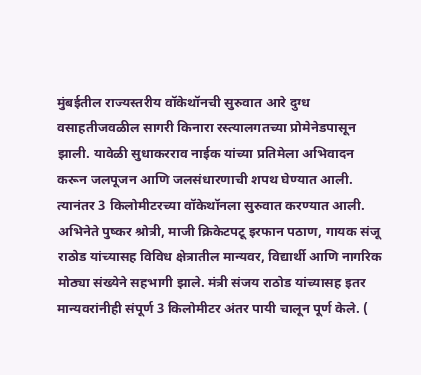मुंबईतील राज्यस्तरीय वॉकेथॉनची सुरुवात आरे दुग्ध वसाहतीजवळील सागरी किनारा रस्त्यालगतच्या प्रोमेनेडपासून झाली. यावेळी सुधाकरराव नाईक यांच्या प्रतिमेला अभिवादन करून जलपूजन आणि जलसंधारणाची शपथ घेण्यात आली. त्यानंतर 3 किलोमीटरच्या वॉकेथॉनला सुरुवात करण्यात आली.
अभिनेते पुष्कर श्रोत्री, माजी क्रिकेटपटू इरफान पठाण, गायक संजू राठोड यांच्यासह विविध क्षेत्रातील मान्यवर, विद्यार्थी आणि नागरिक मोठ्या संख्येने सहभागी झाले. मंत्री संजय राठोड यांच्यासह इतर मान्यवरांनीही संपूर्ण 3 किलोमीटर अंतर पायी चालून पूर्ण केले. (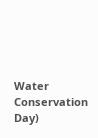Water Conservation Day)